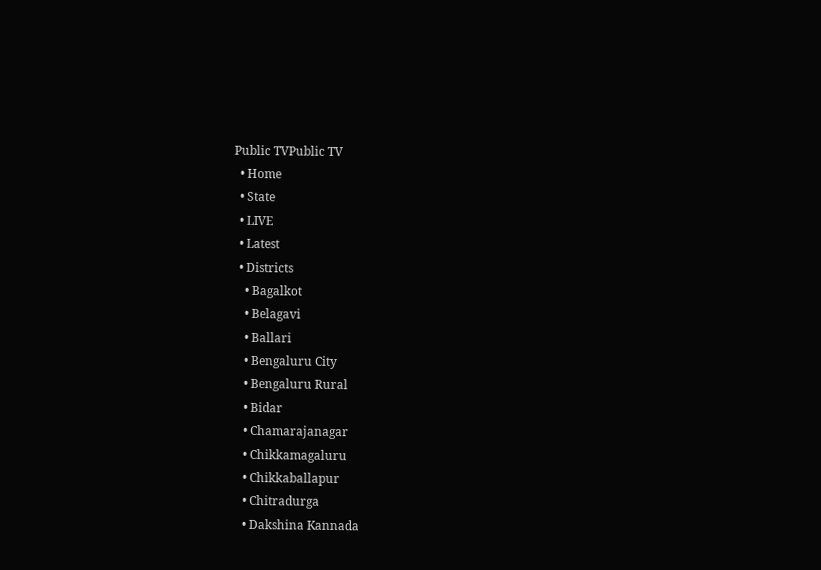Public TVPublic TV
  • Home
  • State
  • LIVE
  • Latest
  • Districts
    • Bagalkot
    • Belagavi
    • Ballari
    • Bengaluru City
    • Bengaluru Rural
    • Bidar
    • Chamarajanagar
    • Chikkamagaluru
    • Chikkaballapur
    • Chitradurga
    • Dakshina Kannada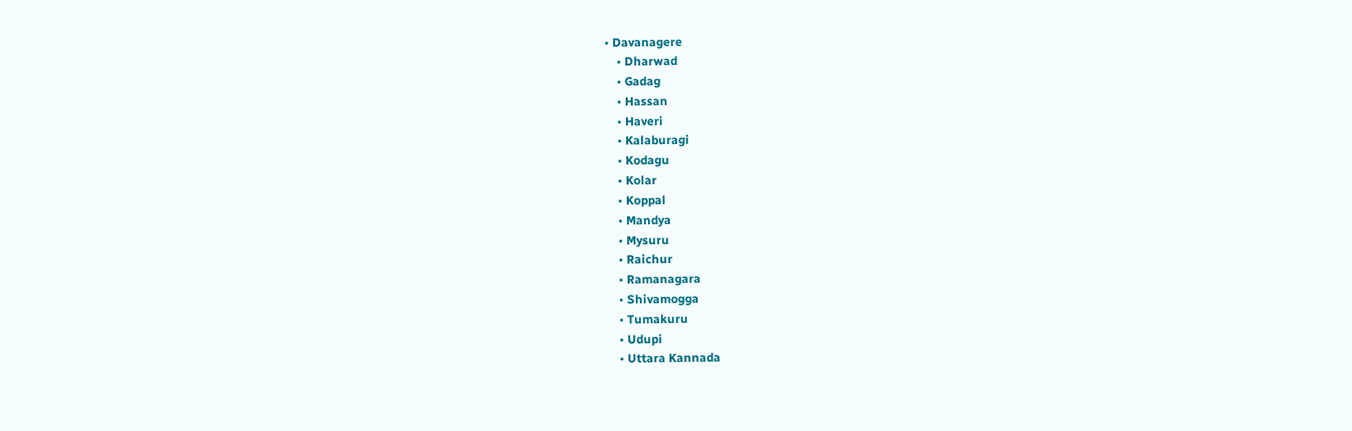• Davanagere
    • Dharwad
    • Gadag
    • Hassan
    • Haveri
    • Kalaburagi
    • Kodagu
    • Kolar
    • Koppal
    • Mandya
    • Mysuru
    • Raichur
    • Ramanagara
    • Shivamogga
    • Tumakuru
    • Udupi
    • Uttara Kannada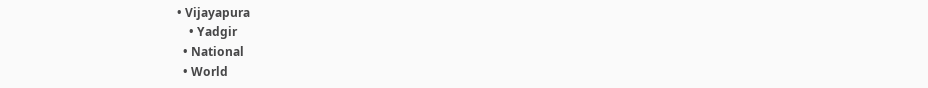• Vijayapura
    • Yadgir
  • National
  • World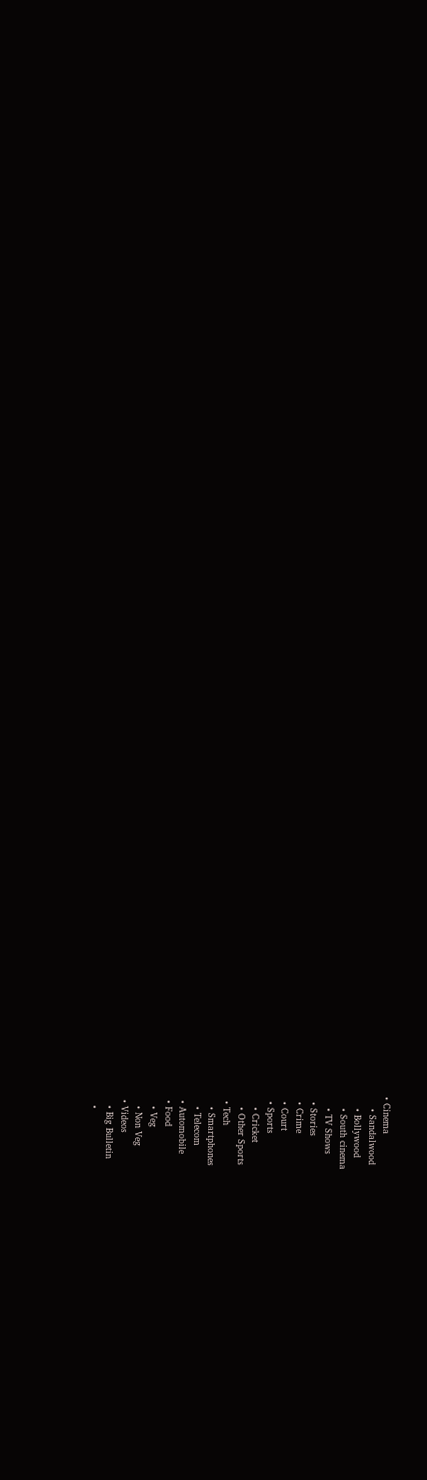• Cinema
    • Sandalwood
    • Bollywood
    • South cinema
    • TV Shows
  • Stories
  • Crime
  • Court
  • Sports
    • Cricket
    • Other Sports
  • Tech
    • Smartphones
    • Telecom
  • Automobile
  • Food
    • Veg
    • Non Veg
  • Videos
    • Big Bulletin
    •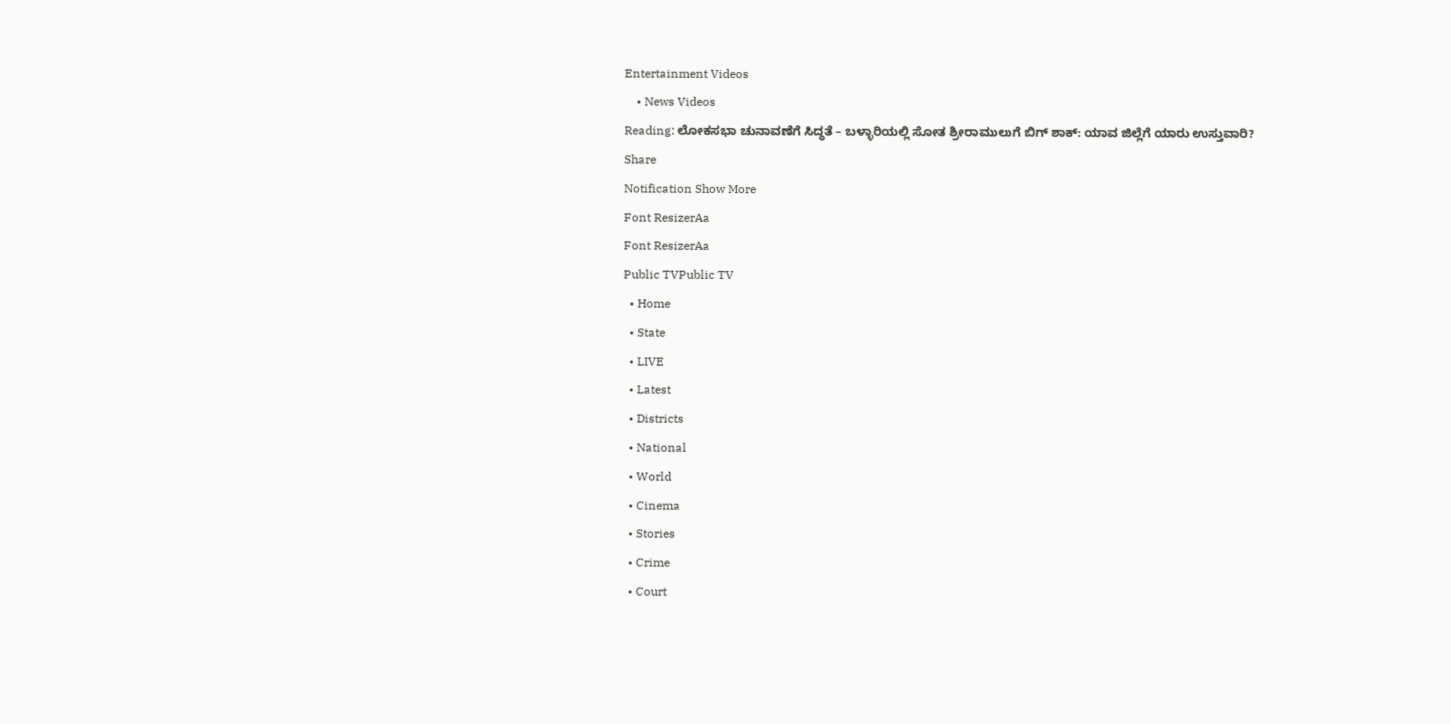Entertainment Videos
    • News Videos
Reading: ಲೋಕಸಭಾ ಚುನಾವಣೆಗೆ ಸಿದ್ಧತೆ – ಬಳ್ಳಾರಿಯಲ್ಲಿ ಸೋತ ಶ್ರೀರಾಮುಲುಗೆ ಬಿಗ್ ಶಾಕ್: ಯಾವ ಜಿಲ್ಲೆಗೆ ಯಾರು ಉಸ್ತುವಾರಿ?
Share
Notification Show More
Font ResizerAa
Font ResizerAa
Public TVPublic TV
  • Home
  • State
  • LIVE
  • Latest
  • Districts
  • National
  • World
  • Cinema
  • Stories
  • Crime
  • Court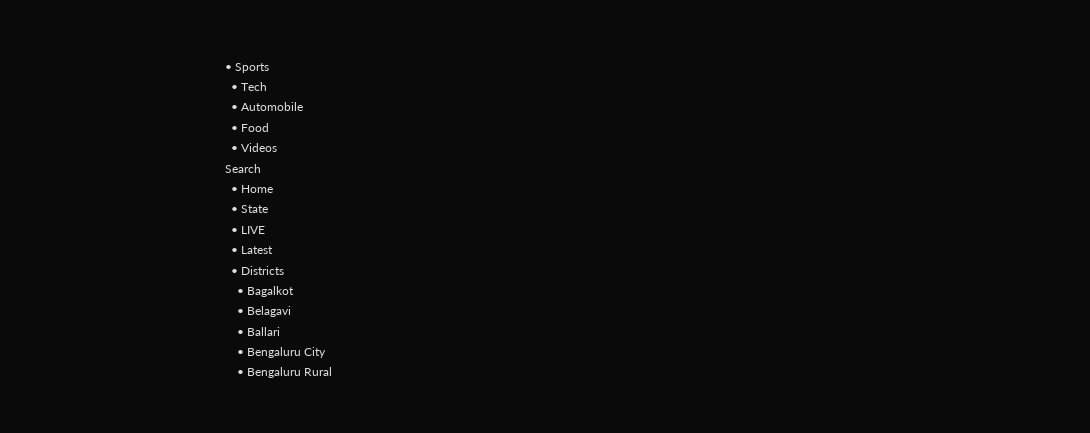• Sports
  • Tech
  • Automobile
  • Food
  • Videos
Search
  • Home
  • State
  • LIVE
  • Latest
  • Districts
    • Bagalkot
    • Belagavi
    • Ballari
    • Bengaluru City
    • Bengaluru Rural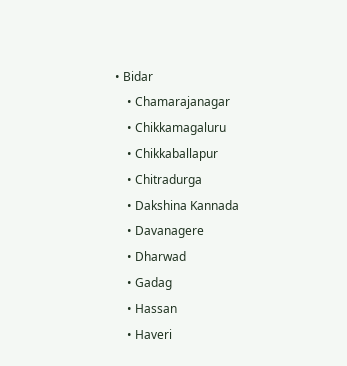• Bidar
    • Chamarajanagar
    • Chikkamagaluru
    • Chikkaballapur
    • Chitradurga
    • Dakshina Kannada
    • Davanagere
    • Dharwad
    • Gadag
    • Hassan
    • Haveri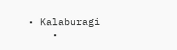• Kalaburagi
    •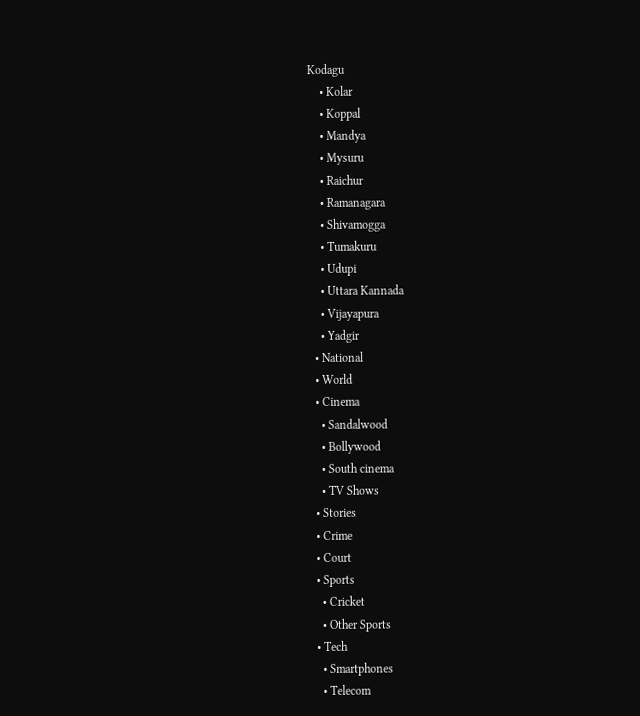Kodagu
    • Kolar
    • Koppal
    • Mandya
    • Mysuru
    • Raichur
    • Ramanagara
    • Shivamogga
    • Tumakuru
    • Udupi
    • Uttara Kannada
    • Vijayapura
    • Yadgir
  • National
  • World
  • Cinema
    • Sandalwood
    • Bollywood
    • South cinema
    • TV Shows
  • Stories
  • Crime
  • Court
  • Sports
    • Cricket
    • Other Sports
  • Tech
    • Smartphones
    • Telecom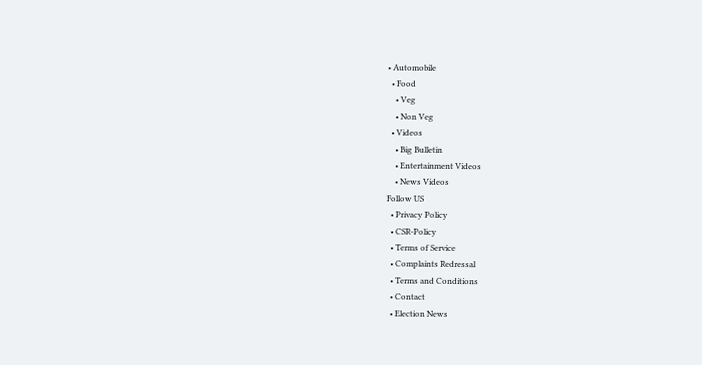• Automobile
  • Food
    • Veg
    • Non Veg
  • Videos
    • Big Bulletin
    • Entertainment Videos
    • News Videos
Follow US
  • Privacy Policy
  • CSR-Policy
  • Terms of Service
  • Complaints Redressal
  • Terms and Conditions
  • Contact
  • Election News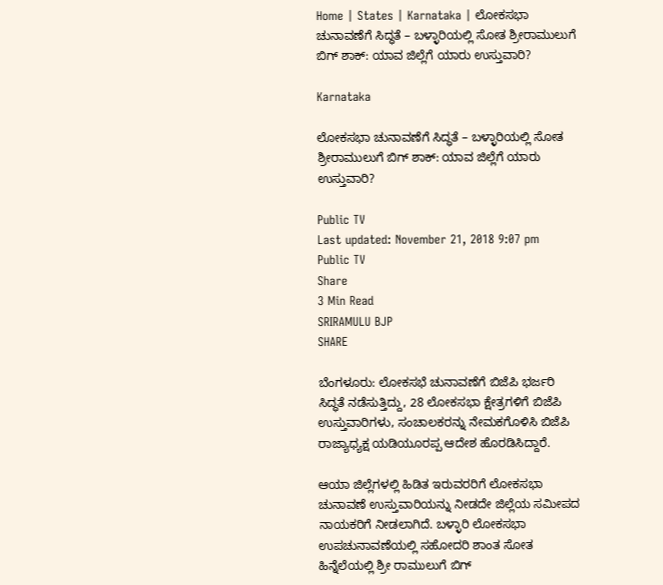Home | States | Karnataka | ಲೋಕಸಭಾ ಚುನಾವಣೆಗೆ ಸಿದ್ಧತೆ – ಬಳ್ಳಾರಿಯಲ್ಲಿ ಸೋತ ಶ್ರೀರಾಮುಲುಗೆ ಬಿಗ್ ಶಾಕ್: ಯಾವ ಜಿಲ್ಲೆಗೆ ಯಾರು ಉಸ್ತುವಾರಿ?

Karnataka

ಲೋಕಸಭಾ ಚುನಾವಣೆಗೆ ಸಿದ್ಧತೆ – ಬಳ್ಳಾರಿಯಲ್ಲಿ ಸೋತ ಶ್ರೀರಾಮುಲುಗೆ ಬಿಗ್ ಶಾಕ್: ಯಾವ ಜಿಲ್ಲೆಗೆ ಯಾರು ಉಸ್ತುವಾರಿ?

Public TV
Last updated: November 21, 2018 9:07 pm
Public TV
Share
3 Min Read
SRIRAMULU BJP
SHARE

ಬೆಂಗಳೂರು: ಲೋಕಸಭೆ ಚುನಾವಣೆಗೆ ಬಿಜೆಪಿ ಭರ್ಜರಿ ಸಿದ್ಧತೆ ನಡೆಸುತ್ತಿದ್ದು, 28 ಲೋಕಸಭಾ ಕ್ಷೇತ್ರಗಳಿಗೆ ಬಿಜೆಪಿ ಉಸ್ತುವಾರಿಗಳು, ಸಂಚಾಲಕರನ್ನು ನೇಮಕಗೊಳಿಸಿ ಬಿಜೆಪಿ ರಾಜ್ಯಾಧ್ಯಕ್ಷ ಯಡಿಯೂರಪ್ಪ ಆದೇಶ ಹೊರಡಿಸಿದ್ದಾರೆ.

ಆಯಾ ಜಿಲ್ಲೆಗಳಲ್ಲಿ ಹಿಡಿತ ಇರುವರರಿಗೆ ಲೋಕಸಭಾ ಚುನಾವಣೆ ಉಸ್ತುವಾರಿಯನ್ನು ನೀಡದೇ ಜಿಲ್ಲೆಯ ಸಮೀಪದ ನಾಯಕರಿಗೆ ನೀಡಲಾಗಿದೆ. ಬಳ್ಳಾರಿ ಲೋಕಸಭಾ ಉಪಚುನಾವಣೆಯಲ್ಲಿ ಸಹೋದರಿ ಶಾಂತ ಸೋತ ಹಿನ್ನೆಲೆಯಲ್ಲಿ ಶ್ರೀ ರಾಮುಲುಗೆ ಬಿಗ್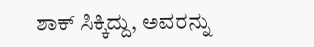ಶಾಕ್ ಸಿಕ್ಕಿದ್ದು, ಅವರನ್ನು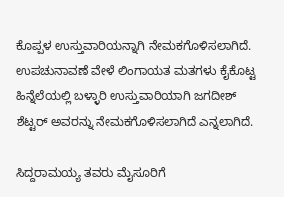ಕೊಪ್ಪಳ ಉಸ್ತುವಾರಿಯನ್ನಾಗಿ ನೇಮಕಗೊಳಿಸಲಾಗಿದೆ. ಉಪಚುನಾವಣೆ ವೇಳೆ ಲಿಂಗಾಯತ ಮತಗಳು ಕೈಕೊಟ್ಟ ಹಿನ್ನೆಲೆಯಲ್ಲಿ ಬಳ್ಳಾರಿ ಉಸ್ತುವಾರಿಯಾಗಿ ಜಗದೀಶ್ ಶೆಟ್ಟರ್ ಅವರನ್ನು ನೇಮಕಗೊಳಿಸಲಾಗಿದೆ ಎನ್ನಲಾಗಿದೆ.

ಸಿದ್ದರಾಮಯ್ಯ ತವರು ಮೈಸೂರಿಗೆ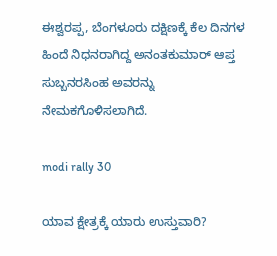ಈಶ್ವರಪ್ಪ, ಬೆಂಗಳೂರು ದಕ್ಷಿಣಕ್ಕೆ ಕೆಲ ದಿನಗಳ ಹಿಂದೆ ನಿಧನರಾಗಿದ್ದ ಅನಂತಕುಮಾರ್ ಆಪ್ತ ಸುಬ್ಬನರಸಿಂಹ ಅವರನ್ನು ನೇಮಕಗೊಳಿಸಲಾಗಿದೆ.

modi rally 30

ಯಾವ ಕ್ಷೇತ್ರಕ್ಕೆ ಯಾರು ಉಸ್ತುವಾರಿ?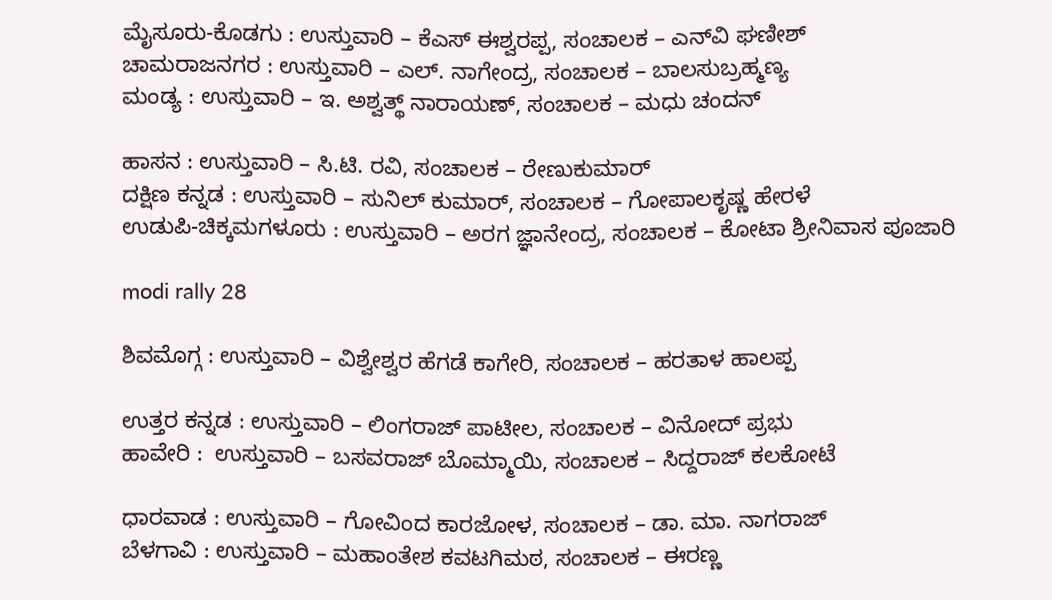ಮೈಸೂರು-ಕೊಡಗು : ಉಸ್ತುವಾರಿ – ಕೆಎಸ್ ಈಶ್ವರಪ್ಪ, ಸಂಚಾಲಕ – ಎನ್‍ವಿ ಘಣೀಶ್
ಚಾಮರಾಜನಗರ : ಉಸ್ತುವಾರಿ – ಎಲ್. ನಾಗೇಂದ್ರ, ಸಂಚಾಲಕ – ಬಾಲಸುಬ್ರಹ್ಮಣ್ಯ
ಮಂಡ್ಯ : ಉಸ್ತುವಾರಿ – ಇ. ಅಶ್ವತ್ಥ್ ನಾರಾಯಣ್, ಸಂಚಾಲಕ – ಮಧು ಚಂದನ್

ಹಾಸನ : ಉಸ್ತುವಾರಿ – ಸಿ.ಟಿ. ರವಿ, ಸಂಚಾಲಕ – ರೇಣುಕುಮಾರ್
ದಕ್ಷಿಣ ಕನ್ನಡ : ಉಸ್ತುವಾರಿ – ಸುನಿಲ್ ಕುಮಾರ್, ಸಂಚಾಲಕ – ಗೋಪಾಲಕೃಷ್ಣ ಹೇರಳೆ
ಉಡುಪಿ-ಚಿಕ್ಕಮಗಳೂರು : ಉಸ್ತುವಾರಿ – ಅರಗ ಜ್ಞಾನೇಂದ್ರ, ಸಂಚಾಲಕ – ಕೋಟಾ ಶ್ರೀನಿವಾಸ ಪೂಜಾರಿ

modi rally 28

ಶಿವಮೊಗ್ಗ : ಉಸ್ತುವಾರಿ – ವಿಶ್ವೇಶ್ವರ ಹೆಗಡೆ ಕಾಗೇರಿ, ಸಂಚಾಲಕ – ಹರತಾಳ ಹಾಲಪ್ಪ

ಉತ್ತರ ಕನ್ನಡ : ಉಸ್ತುವಾರಿ – ಲಿಂಗರಾಜ್ ಪಾಟೀಲ, ಸಂಚಾಲಕ – ವಿನೋದ್ ಪ್ರಭು
ಹಾವೇರಿ :  ಉಸ್ತುವಾರಿ – ಬಸವರಾಜ್ ಬೊಮ್ಮಾಯಿ, ಸಂಚಾಲಕ – ಸಿದ್ದರಾಜ್ ಕಲಕೋಟೆ

ಧಾರವಾಡ : ಉಸ್ತುವಾರಿ – ಗೋವಿಂದ ಕಾರಜೋಳ, ಸಂಚಾಲಕ – ಡಾ. ಮಾ. ನಾಗರಾಜ್
ಬೆಳಗಾವಿ : ಉಸ್ತುವಾರಿ – ಮಹಾಂತೇಶ ಕವಟಗಿಮಠ, ಸಂಚಾಲಕ – ಈರಣ್ಣ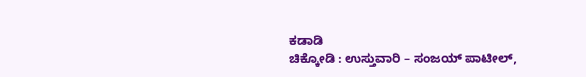ಕಡಾಡಿ
ಚಿಕ್ಕೋಡಿ : ಉಸ್ತುವಾರಿ – ಸಂಜಯ್ ಪಾಟೀಲ್,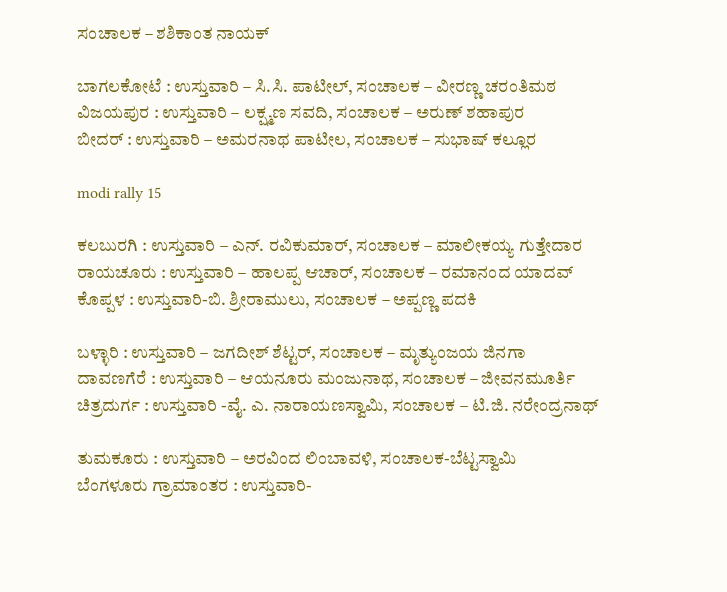ಸಂಚಾಲಕ – ಶಶಿಕಾಂತ ನಾಯಕ್

ಬಾಗಲಕೋಟೆ : ಉಸ್ತುವಾರಿ – ಸಿ.ಸಿ. ಪಾಟೀಲ್, ಸಂಚಾಲಕ – ವೀರಣ್ಣ ಚರಂತಿಮಠ
ವಿಜಯಪುರ : ಉಸ್ತುವಾರಿ – ಲಕ್ಷ್ಮಣ ಸವದಿ, ಸಂಚಾಲಕ – ಅರುಣ್ ಶಹಾಪುರ
ಬೀದರ್ : ಉಸ್ತುವಾರಿ – ಅಮರನಾಥ ಪಾಟೀಲ, ಸಂಚಾಲಕ – ಸುಭಾಷ್ ಕಲ್ಲೂರ

modi rally 15

ಕಲಬುರಗಿ : ಉಸ್ತುವಾರಿ – ಎನ್. ರವಿಕುಮಾರ್, ಸಂಚಾಲಕ – ಮಾಲೀಕಯ್ಯ ಗುತ್ತೇದಾರ
ರಾಯಚೂರು : ಉಸ್ತುವಾರಿ – ಹಾಲಪ್ಪ ಆಚಾರ್, ಸಂಚಾಲಕ – ರಮಾನಂದ ಯಾದವ್
ಕೊಪ್ಪಳ : ಉಸ್ತುವಾರಿ-ಬಿ. ಶ್ರೀರಾಮುಲು, ಸಂಚಾಲಕ – ಅಪ್ಪಣ್ಣ ಪದಕಿ

ಬಳ್ಳಾರಿ : ಉಸ್ತುವಾರಿ – ಜಗದೀಶ್ ಶೆಟ್ಟರ್, ಸಂಚಾಲಕ – ಮೃತ್ಯುಂಜಯ ಜಿನಗಾ
ದಾವಣಗೆರೆ : ಉಸ್ತುವಾರಿ – ಆಯನೂರು ಮಂಜುನಾಥ, ಸಂಚಾಲಕ – ಜೀವನಮೂರ್ತಿ
ಚಿತ್ರದುರ್ಗ : ಉಸ್ತುವಾರಿ -ವೈ. ಎ. ನಾರಾಯಣಸ್ವಾಮಿ, ಸಂಚಾಲಕ – ಟಿ.ಜಿ. ನರೇಂದ್ರನಾಥ್

ತುಮಕೂರು : ಉಸ್ತುವಾರಿ – ಅರವಿಂದ ಲಿಂಬಾವಳಿ, ಸಂಚಾಲಕ-ಬೆಟ್ಟಸ್ವಾಮಿ
ಬೆಂಗಳೂರು ಗ್ರಾಮಾಂತರ : ಉಸ್ತುವಾರಿ-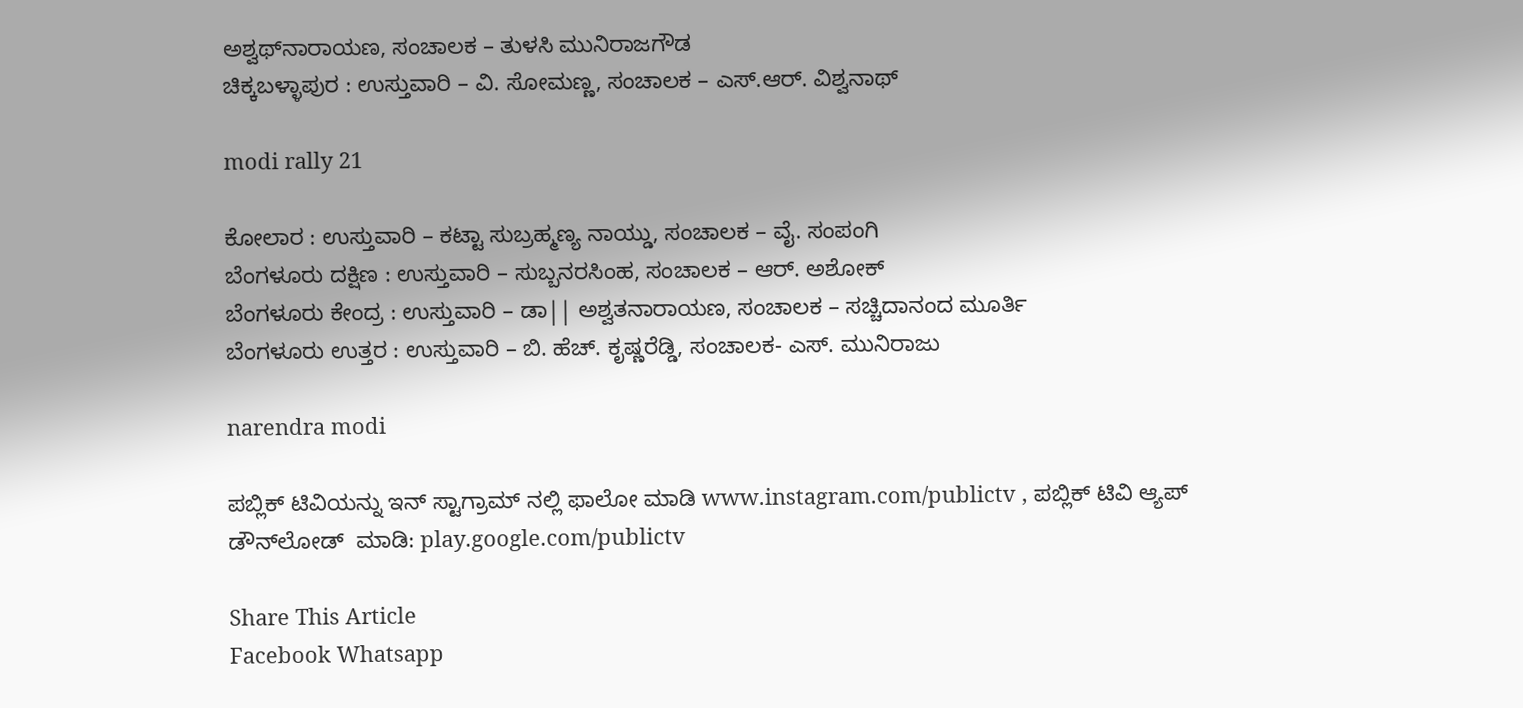ಅಶ್ವಥ್‍ನಾರಾಯಣ, ಸಂಚಾಲಕ – ತುಳಸಿ ಮುನಿರಾಜಗೌಡ
ಚಿಕ್ಕಬಳ್ಳಾಪುರ : ಉಸ್ತುವಾರಿ – ವಿ. ಸೋಮಣ್ಣ, ಸಂಚಾಲಕ – ಎಸ್.ಆರ್. ವಿಶ್ವನಾಥ್

modi rally 21

ಕೋಲಾರ : ಉಸ್ತುವಾರಿ – ಕಟ್ಟಾ ಸುಬ್ರಹ್ಮಣ್ಯ ನಾಯ್ಡು, ಸಂಚಾಲಕ – ವೈ. ಸಂಪಂಗಿ
ಬೆಂಗಳೂರು ದಕ್ಷಿಣ : ಉಸ್ತುವಾರಿ – ಸುಬ್ಬನರಸಿಂಹ, ಸಂಚಾಲಕ – ಆರ್. ಅಶೋಕ್
ಬೆಂಗಳೂರು ಕೇಂದ್ರ : ಉಸ್ತುವಾರಿ – ಡಾ|| ಅಶ್ವತನಾರಾಯಣ, ಸಂಚಾಲಕ – ಸಚ್ಚಿದಾನಂದ ಮೂರ್ತಿ
ಬೆಂಗಳೂರು ಉತ್ತರ : ಉಸ್ತುವಾರಿ – ಬಿ. ಹೆಚ್. ಕೃಷ್ಣರೆಡ್ಡಿ, ಸಂಚಾಲಕ- ಎಸ್. ಮುನಿರಾಜು

narendra modi

ಪಬ್ಲಿಕ್ ಟಿವಿಯನ್ನು ಇನ್ ಸ್ಟಾಗ್ರಾಮ್ ನಲ್ಲಿ ಫಾಲೋ ಮಾಡಿ www.instagram.com/publictv , ಪಬ್ಲಿಕ್ ಟಿವಿ ಆ್ಯಪ್ ಡೌನ್‍ಲೋಡ್  ಮಾಡಿ: play.google.com/publictv

Share This Article
Facebook Whatsapp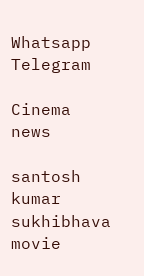Whatsapp Telegram

Cinema news

santosh kumar sukhibhava movie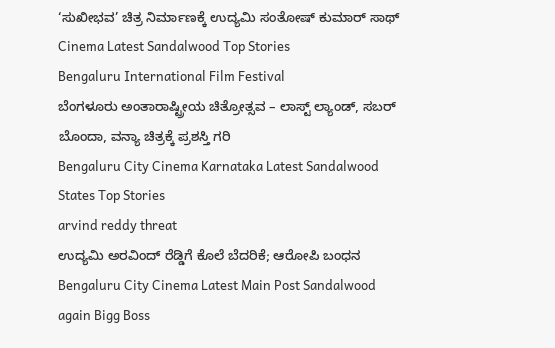‘ಸುಖೀಭವ’ ಚಿತ್ರ ನಿರ್ಮಾಣಕ್ಕೆ ಉದ್ಯಮಿ ಸಂತೋಷ್ ಕುಮಾರ್ ಸಾಥ್
Cinema Latest Sandalwood Top Stories
Bengaluru International Film Festival
ಬೆಂಗಳೂರು ಅಂತಾರಾಷ್ಟ್ರೀಯ ಚಿತ್ರೋತ್ಸವ – ಲಾಸ್ಟ್‌ ಲ್ಯಾಂಡ್‌, ಸಬರ್ ಬೊಂದಾ, ವನ್ಯಾ ಚಿತ್ರಕ್ಕೆ ಪ್ರಶಸ್ತಿ ಗರಿ
Bengaluru City Cinema Karnataka Latest Sandalwood States Top Stories
arvind reddy threat
ಉದ್ಯಮಿ ಅರವಿಂದ್‌ ರೆಡ್ಡಿಗೆ ಕೊಲೆ ಬೆದರಿಕೆ; ಆರೋಪಿ ಬಂಧನ
Bengaluru City Cinema Latest Main Post Sandalwood
again Bigg Boss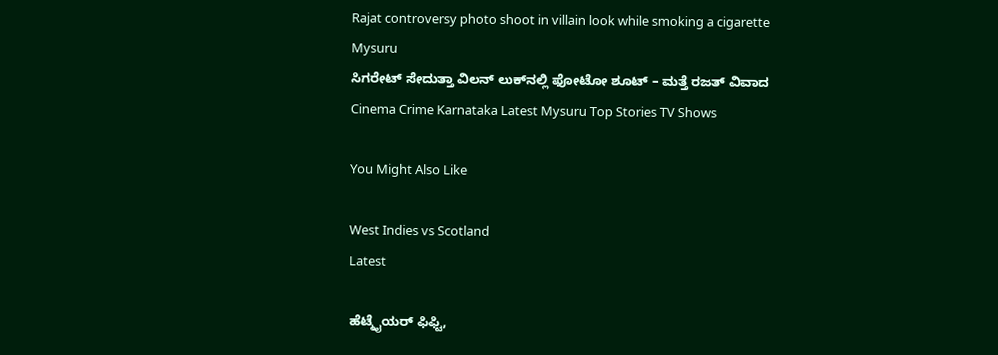Rajat controversy photo shoot in villain look while smoking a cigarette Mysuru
ಸಿಗರೇಟ್ ಸೇದುತ್ತಾ ವಿಲನ್ ಲುಕ್‌ನಲ್ಲಿ ಫೋಟೋ ಶೂಟ್ – ಮತ್ತೆ ರಜತ್‌ ವಿವಾದ
Cinema Crime Karnataka Latest Mysuru Top Stories TV Shows

You Might Also Like

West Indies vs Scotland
Latest

ಹೆಟ್ಮೈಯರ್‌ ಫಿಫ್ಟಿ,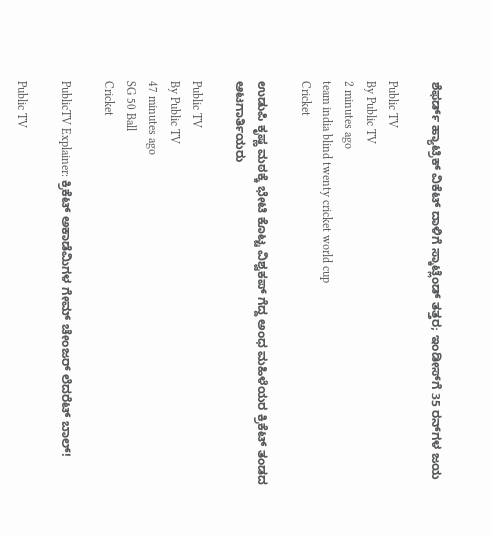ಶೆಫರ್ಡ್‌ ಹ್ಯಾಟ್ರಿಕ್‌ ವಿಕೆಟ್‌ ದಾಳಿಗೆ ಸ್ಕಾಟ್ಲೆಂಡ್‌ ತತ್ತರ; ಇಂಡೀಸ್‌ಗೆ 35 ರನ್‌ಗಳ ಜಯ

Public TV
By Public TV
2 minutes ago
team india blind twenty cricket world cup
Cricket

ಉಡುಪಿ ಕೃಷ್ಣ ಮಠಕ್ಕೆ ಭೇಟಿ ಕೊಟ್ಟ ವಿಶ್ವಕಪ್ ಗೆದ್ದ ಅಂಧ ಮಹಿಳೆಯರ ಕ್ರಿಕೆಟ್ ತಂಡದ ಆಟಗಾರ್ತಿಯರು

Public TV
By Public TV
47 minutes ago
SG 50 Ball
Cricket

PublicTV Explainer: ಕ್ರಿಕೆಟ್ ಅಕಾಡೆಮಿಗಳ ಗೇಮ್‌ ಚೇಂಜರ್‌ ಲೆದರೆಟ್ ಬಾಲ್!

Public TV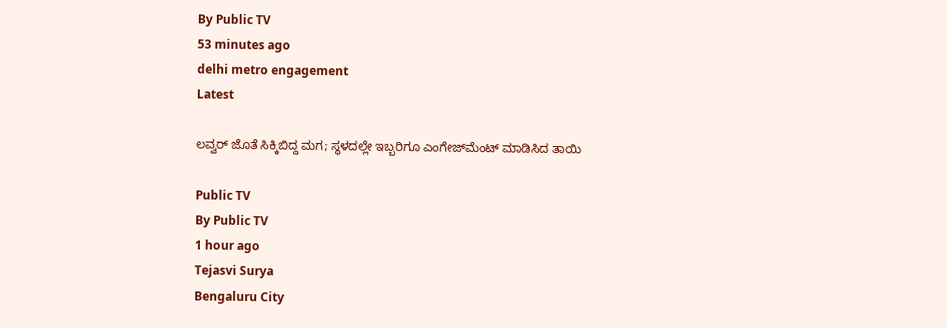By Public TV
53 minutes ago
delhi metro engagement
Latest

ಲವ್ವರ್‌ ಜೊತೆ ಸಿಕ್ಕಿಬಿದ್ದ ಮಗ; ಸ್ಥಳದಲ್ಲೇ ಇಬ್ಬರಿಗೂ ಎಂಗೇಜ್‌ಮೆಂಟ್‌ ಮಾಡಿಸಿದ ತಾಯಿ

Public TV
By Public TV
1 hour ago
Tejasvi Surya
Bengaluru City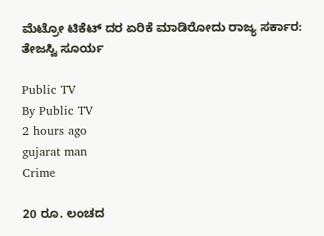ಮೆಟ್ರೋ ಟಿಕೆಟ್ ದರ ಏರಿಕೆ ಮಾಡಿರೋದು ರಾಜ್ಯ ಸರ್ಕಾರ: ತೇಜಸ್ವಿ ‌ಸೂರ್ಯ

Public TV
By Public TV
2 hours ago
gujarat man
Crime

20 ರೂ. ಲಂಚದ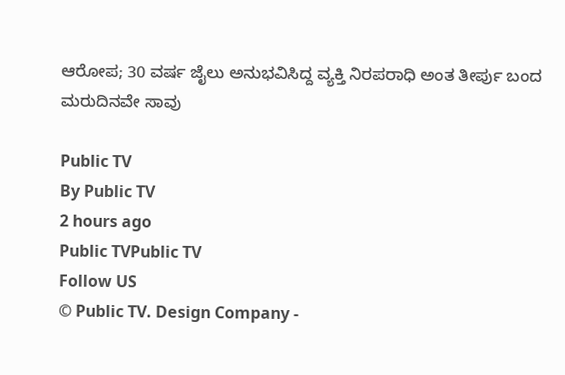ಆರೋಪ; 30 ವರ್ಷ ಜೈಲು ಅನುಭವಿಸಿದ್ದ ವ್ಯಕ್ತಿ ನಿರಪರಾಧಿ ಅಂತ ತೀರ್ಪು ಬಂದ ಮರುದಿನವೇ ಸಾವು

Public TV
By Public TV
2 hours ago
Public TVPublic TV
Follow US
© Public TV. Design Company -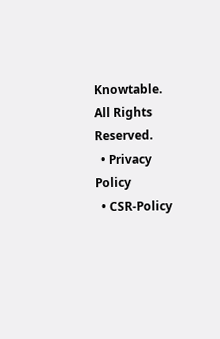Knowtable. All Rights Reserved.
  • Privacy Policy
  • CSR-Policy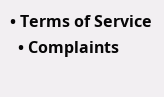• Terms of Service
  • Complaints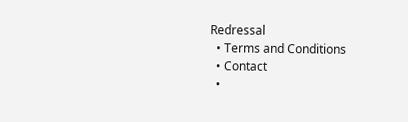Redressal
  • Terms and Conditions
  • Contact
  •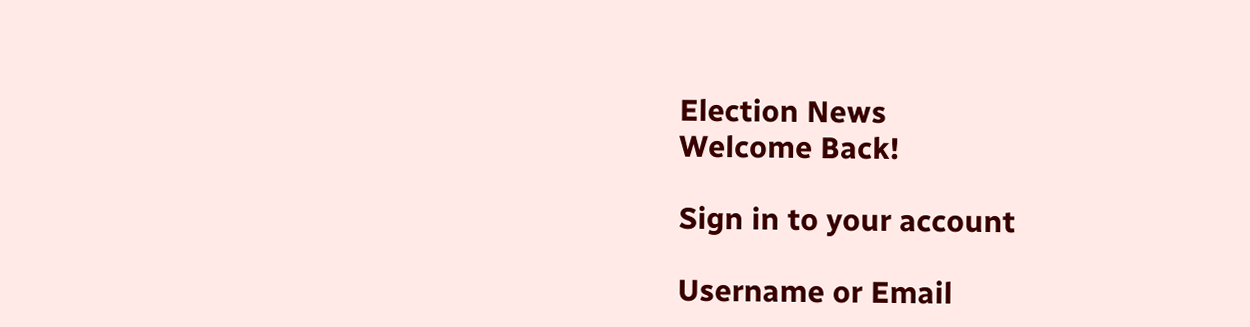Election News
Welcome Back!

Sign in to your account

Username or Email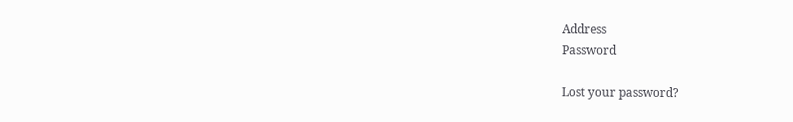Address
Password

Lost your password?